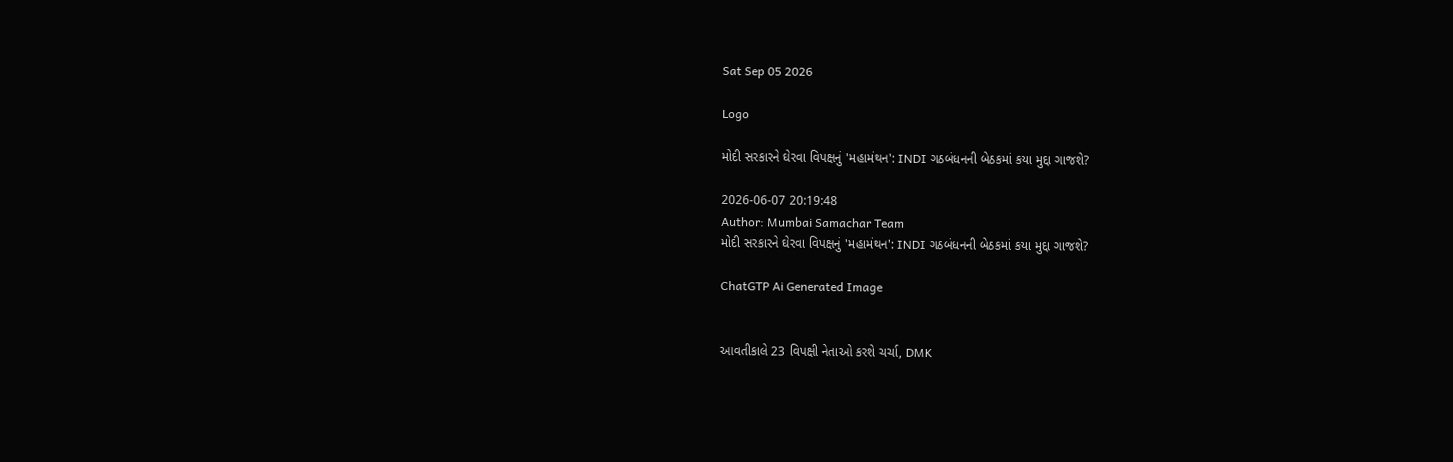Sat Sep 05 2026

Logo

મોદી સરકારને ઘેરવા વિપક્ષનું 'મહામંથન': INDI ગઠબંધનની બેઠકમાં કયા મુદ્દા ગાજશે?

2026-06-07 20:19:48
Author: Mumbai Samachar Team
મોદી સરકારને ઘેરવા વિપક્ષનું 'મહામંથન': INDI ગઠબંધનની બેઠકમાં કયા મુદ્દા ગાજશે?

ChatGTP Ai Generated Image


આવતીકાલે 23 વિપક્ષી નેતાઓ કરશે ચર્ચા, DMK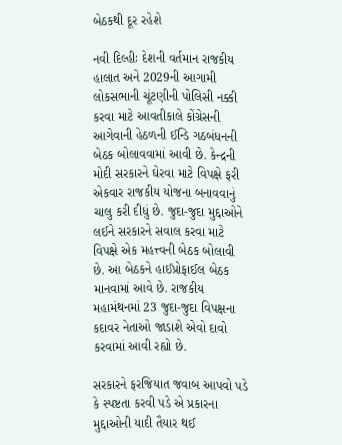બેઠકથી દૂર રહેશે

નવી દિલ્હીઃ દેશની વર્તમાન રાજકીય હાલાત અને 2029ની આગામી લોકસભાની ચૂંટણીની પોલિસી નક્કી કરવા માટે આવતીકાલે કોંગ્રેસની આગેવાની હેઠળની ઈન્ડિ ગઠબંધનની બેઠક બોલાવવામાં આવી છે. કેન્દ્રની મોદી સરકારને ઘેરવા માટે વિપક્ષે ફરી એકવાર રાજકીય યોજના બનાવવાનું ચાલુ કરી દીધું છે. જુદા-જુદા મુદ્દાઓને લઈને સરકારને સવાલ કરવા માટે વિપક્ષે એક મહત્ત્વની બેઠક બોલાવી છે. આ બેઠકને હાઈપ્રોફાઈલ બેઠક માનવામાં આવે છે. રાજકીય મહામંથનમાં 23 જુદા-જુદા વિપક્ષના કદાવર નેતાઓ જાડાશે એવો દાવો કરવામાં આવી રહ્યો છે.

સરકારને ફરજિયાત જવાબ આપવો પડે કે સ્પષ્ટતા કરવી પડે એ પ્રકારના મુદ્દાઓની યાદી તૈયાર થઈ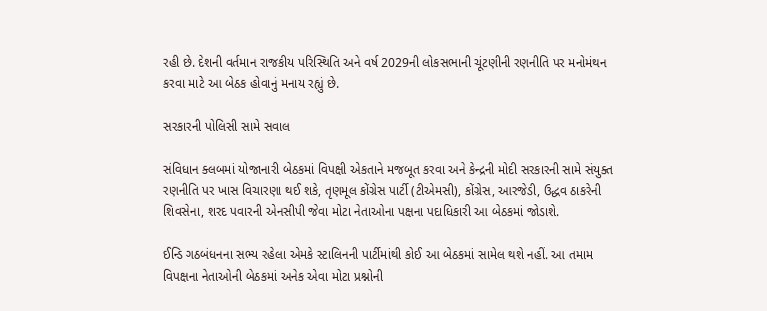રહી છે. દેશની વર્તમાન રાજકીય પરિસ્થિતિ અને વર્ષ 2029ની લોકસભાની ચૂંટણીની રણનીતિ પર મનોમંથન કરવા માટે આ બેઠક હોવાનું મનાય રહ્યું છે.

સરકારની પોલિસી સામે સવાલ

સંવિધાન ક્લબમાં યોજાનારી બેઠકમાં વિપક્ષી એકતાને મજબૂત કરવા અને કેન્દ્રની મોદી સરકારની સામે સંયુક્ત રણનીતિ પર ખાસ વિચારણા થઈ શકે, તૃણમૂલ કોંગ્રેસ પાર્ટી (ટીએમસી), કોંગ્રેસ, આરજેડી, ઉદ્ધવ ઠાકરેની શિવસેના, શરદ પવારની એનસીપી જેવા મોટા નેતાઓના પક્ષના પદાધિકારી આ બેઠકમાં જોડાશે.

ઈન્ડિ ગઠબંધનના સભ્ય રહેલા એમકે સ્ટાલિનની પાર્ટીમાંથી કોઈ આ બેઠકમાં સામેલ થશે નહીં. આ તમામ વિપક્ષના નેતાઓની બેઠકમાં અનેક એવા મોટા પ્રશ્નોની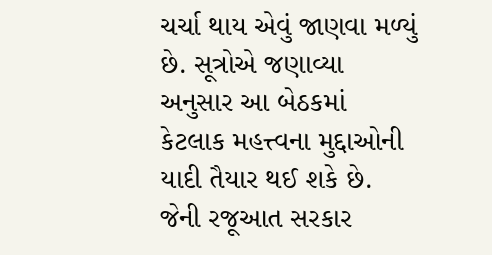ચર્ચા થાય એવું જાણવા મળ્યું છે. સૂત્રોએ જણાવ્યા અનુસાર આ બેઠકમાં કેટલાક મહત્ત્વના મુદ્દાઓની યાદી તૈયાર થઈ શકે છે. જેની રજૂઆત સરકાર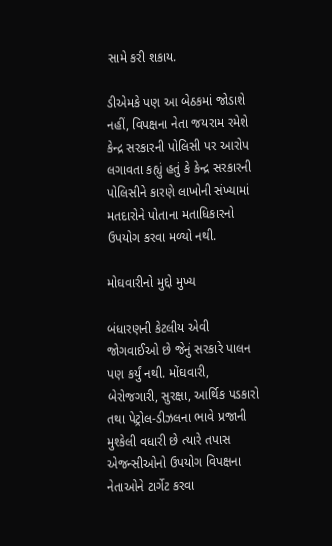સામે કરી શકાય.

ડીએમકે પણ આ બેઠકમાં જોડાશે નહીં, વિપક્ષના નેતા જયરામ રમેશે કેન્દ્ર સરકારની પોલિસી પર આરોપ લગાવતા કહ્યું હતું કે કેન્દ્ર સરકારની પોલિસીને કારણે લાખોની સંખ્યામાં મતદારોને પોતાના મતાધિકારનો ઉપયોગ કરવા મળ્યો નથી.

મોઘવારીનો મુદ્દો મુખ્ય

બંધારણની કેટલીય એવી જોગવાઈઓ છે જેનું સરકારે પાલન પણ કર્યું નથી. મોંઘવારી, બેરોજગારી, સુરક્ષા, આર્થિક પડકારો તથા પેટ્રોલ-ડીઝલના ભાવે પ્રજાની મુશ્કેલી વધારી છે ત્યારે તપાસ એજન્સીઓનો ઉપયોગ વિપક્ષના નેતાઓને ટાર્ગેટ કરવા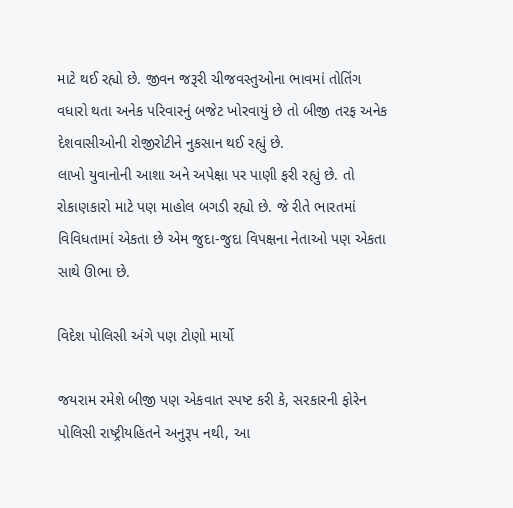માટે થઈ રહ્યો છે. જીવન જરૂરી ચીજવસ્તુઓના ભાવમાં તોતિંગ વધારો થતા અનેક પરિવારનું બજેટ ખોરવાયું છે તો બીજી તરફ અનેક દેશવાસીઓની રોજીરોટીને નુકસાન થઈ રહ્યું છે.
લાખો યુવાનોની આશા અને અપેક્ષા પર પાણી ફરી રહ્યું છે. તો રોકાણકારો માટે પણ માહોલ બગડી રહ્યો છે. જે રીતે ભારતમાં વિવિધતામાં એકતા છે એમ જુદા-જુદા વિપક્ષના નેતાઓ પણ એકતા સાથે ઊભા છે.

વિદેશ પોલિસી અંગે પણ ટોણો માર્યો

જયરામ રમેશે બીજી પણ એકવાત સ્પષ્ટ કરી કે, સરકારની ફોરેન પોલિસી રાષ્ટ્રીયહિતને અનુરૂપ નથી, આ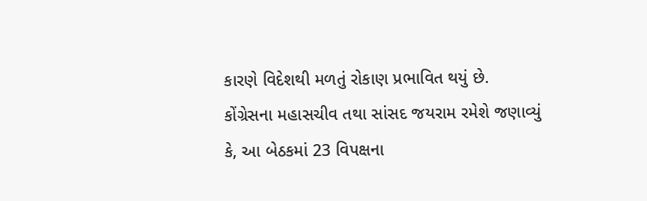કારણે વિદેશથી મળતું રોકાણ પ્રભાવિત થયું છે.  કોંગ્રેસના મહાસચીવ તથા સાંસદ જયરામ રમેશે જણાવ્યું કે, આ બેઠકમાં 23 વિપક્ષના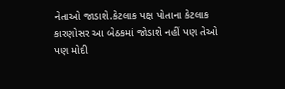નેતાઓ જાડાશે.કેટલાક પક્ષ પોતાના કેટલાક કારણોસર આ બેઠકમાં જોડાશે નહીં પણ તેઓ પણ મોદી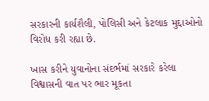સરકારની કાર્યશૈલી, પોલિસી અને કેટલાક મુદ્દાઓનો વિરોધ કરી રહ્યા છે.

ખાસ કરીને યુવાનોના સંદર્ભમાં સરકારે કરેલા વિશ્વાસની વાત પર ભાર મૂકતા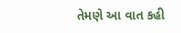તેમણે આ વાત કહી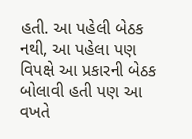હતી. આ પહેલી બેઠક નથી, આ પહેલા પણ વિપક્ષે આ પ્રકારની બેઠક બોલાવી હતી પણ આ વખતે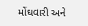મોંઘવારી અને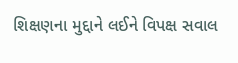શિક્ષણના મુદ્દાને લઈને વિપક્ષ સવાલ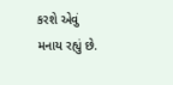કરશે એવું મનાય રહ્યું છે.